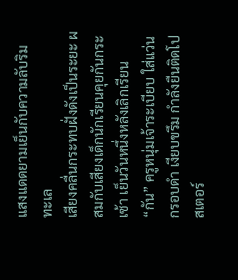แสงแดดยามเย็นกับความลับริมทะเล
เสียงคลื่นกระทบฝั่งดังเป็นระยะ ผสมกับเสียงเด็กนักเรียนคุยกันกระเซ้า เย็นวันหนึ่งหลังเลิกเรียน “กัน” ครูหนุ่มเจ้าระเบียบ ใส่แว่นกรอบดำ เงียบขรึม กำลังยืนติดโปสเตอร์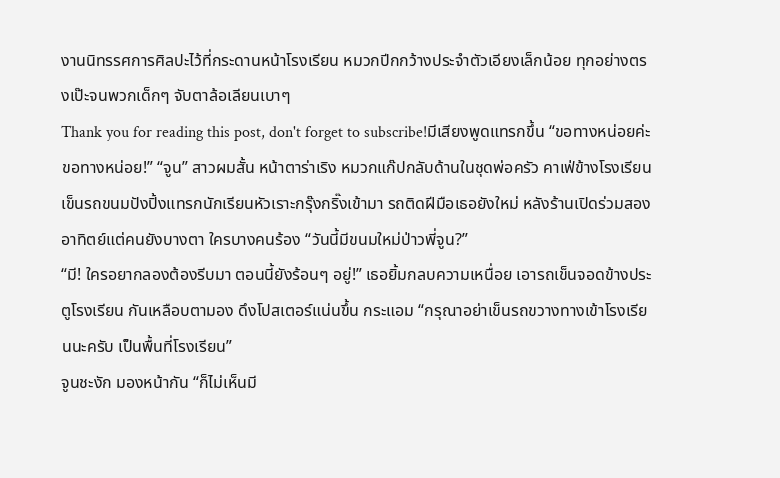งานนิทรรศการศิลปะไว้ที่กระดานหน้าโรงเรียน หมวกปีกกว้างประจำตัวเอียงเล็กน้อย ทุกอย่างตรงเป๊ะจนพวกเด็กๆ จับตาล้อเลียนเบาๆ
Thank you for reading this post, don't forget to subscribe!มีเสียงพูดแทรกขึ้น “ขอทางหน่อยค่ะ ขอทางหน่อย!” “จูน” สาวผมสั้น หน้าตาร่าเริง หมวกแก๊ปกลับด้านในชุดพ่อครัว คาเฟ่ข้างโรงเรียน เข็นรถขนมปังปิ้งแทรกนักเรียนหัวเราะกรุ๊งกริ๊งเข้ามา รถติดฝีมือเธอยังใหม่ หลังร้านเปิดร่วมสองอาทิตย์แต่คนยังบางตา ใครบางคนร้อง “วันนี้มีขนมใหม่ป่าวพี่จูน?”
“มี! ใครอยากลองต้องรีบมา ตอนนี้ยังร้อนๆ อยู่!” เธอยิ้มกลบความเหนื่อย เอารถเข็นจอดข้างประตูโรงเรียน กันเหลือบตามอง ดึงโปสเตอร์แน่นขึ้น กระแอม “กรุณาอย่าเข็นรถขวางทางเข้าโรงเรียนนะครับ เป็นพื้นที่โรงเรียน”
จูนชะงัก มองหน้ากัน “ก็ไม่เห็นมี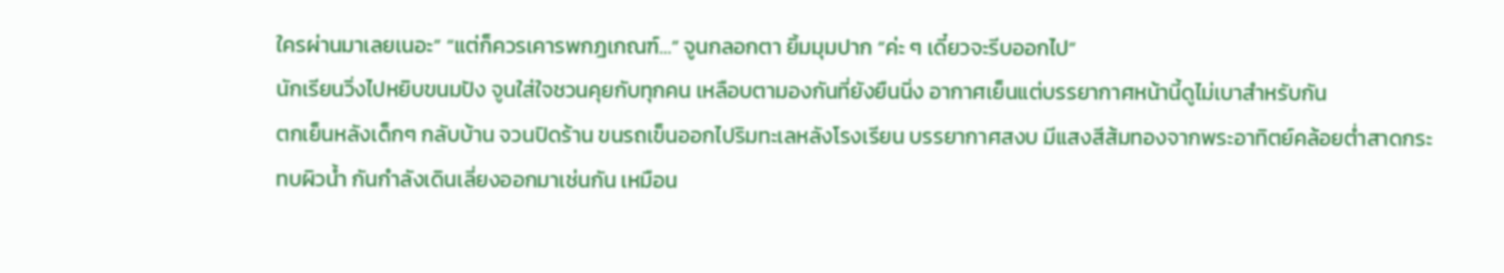ใครผ่านมาเลยเนอะ” “แต่ก็ควรเคารพกฎเกณฑ์…” จูนกลอกตา ยิ้มมุมปาก “ค่ะ ๆ เดี๋ยวจะรีบออกไป”
นักเรียนวิ่งไปหยิบขนมปัง จูนใส่ใจชวนคุยกับทุกคน เหลือบตามองกันที่ยังยืนนิ่ง อากาศเย็นแต่บรรยากาศหน้านี้ดูไม่เบาสำหรับกัน
ตกเย็นหลังเด็กๆ กลับบ้าน จวนปิดร้าน ขนรถเข็นออกไปริมทะเลหลังโรงเรียน บรรยากาศสงบ มีแสงสีส้มทองจากพระอาทิตย์คล้อยต่ำสาดกระทบผิวน้ำ กันกำลังเดินเลี่ยงออกมาเช่นกัน เหมือน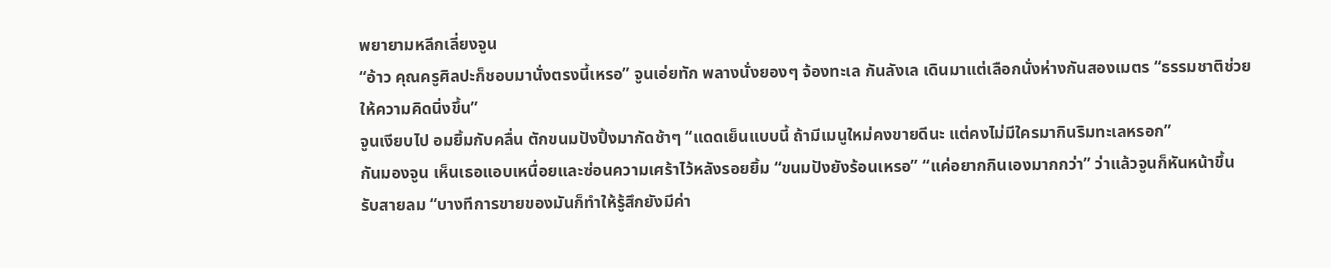พยายามหลีกเลี่ยงจูน
“อ้าว คุณครูศิลปะก็ชอบมานั่งตรงนี้เหรอ” จูนเอ่ยทัก พลางนั่งยองๆ จ้องทะเล กันลังเล เดินมาแต่เลือกนั่งห่างกันสองเมตร “ธรรมชาติช่วยให้ความคิดนิ่งขึ้น”
จูนเงียบไป อมยิ้มกับคลื่น ตักขนมปังปิ้งมากัดช้าๆ “แดดเย็นแบบนี้ ถ้ามีเมนูใหม่คงขายดีนะ แต่คงไม่มีใครมากินริมทะเลหรอก”
กันมองจูน เห็นเธอแอบเหนื่อยและซ่อนความเศร้าไว้หลังรอยยิ้ม “ขนมปังยังร้อนเหรอ” “แค่อยากกินเองมากกว่า” ว่าแล้วจูนก็หันหน้าขึ้น รับสายลม “บางทีการขายของมันก็ทำให้รู้สึกยังมีค่า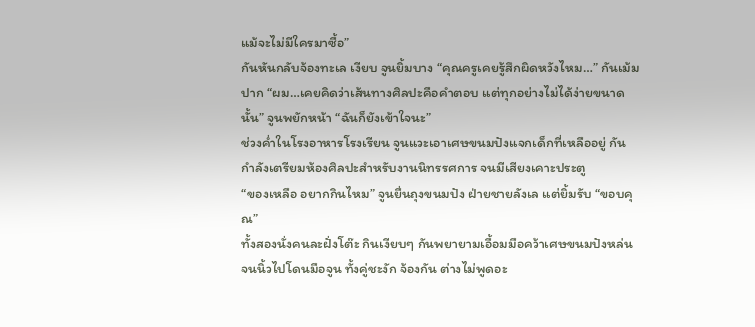แม้จะไม่มีใครมาซื้อ”
กันหันกลับจ้องทะเล เงียบ จูนยิ้มบาง “คุณครูเคยรู้สึกผิดหวังไหม…” กันเม้มปาก “ผม…เคยคิดว่าเส้นทางศิลปะคือคำตอบ แต่ทุกอย่างไม่ได้ง่ายขนาดนั้น” จูนพยักหน้า “ฉันก็ยังเข้าใจนะ”
ช่วงค่ำในโรงอาหารโรงเรียน จูนแวะเอาเศษขนมปังแจกเด็กที่เหลืออยู่ กันกำลังเตรียมห้องศิลปะสำหรับงานนิทรรศการ จนมีเสียงเคาะประตู
“ของเหลือ อยากกินไหม” จูนยื่นถุงขนมปัง ฝ่ายชายลังเล แต่ยิ้มรับ “ขอบคุณ”
ทั้งสองนั่งคนละฝั่งโต๊ะ กินเงียบๆ กันพยายามเอื้อมมือคว้าเศษขนมปังหล่น จนนิ้วไปโดนมือจูน ทั้งคู่ชะงัก จ้องกัน ต่างไม่พูดอะ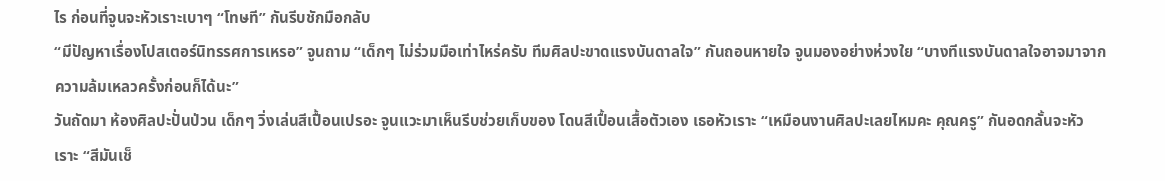ไร ก่อนที่จูนจะหัวเราะเบาๆ “โทษที” กันรีบชักมือกลับ
“มีปัญหาเรื่องโปสเตอร์นิทรรศการเหรอ” จูนถาม “เด็กๆ ไม่ร่วมมือเท่าไหร่ครับ ทีมศิลปะขาดแรงบันดาลใจ” กันถอนหายใจ จูนมองอย่างห่วงใย “บางทีแรงบันดาลใจอาจมาจากความล้มเหลวครั้งก่อนก็ได้นะ”
วันถัดมา ห้องศิลปะปั่นป่วน เด็กๆ วิ่งเล่นสีเปื้อนเปรอะ จูนแวะมาเห็นรีบช่วยเก็บของ โดนสีเปื้อนเสื้อตัวเอง เธอหัวเราะ “เหมือนงานศิลปะเลยไหมคะ คุณครู” กันอดกลั้นจะหัวเราะ “สีมันเช็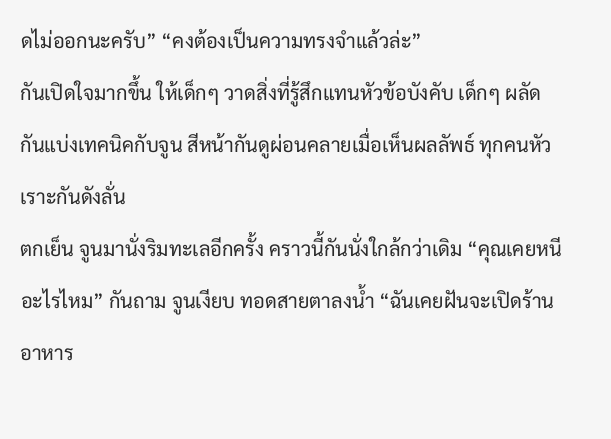ดไม่ออกนะครับ” “คงต้องเป็นความทรงจำแล้วล่ะ”
กันเปิดใจมากขึ้น ให้เด็กๆ วาดสิ่งที่รู้สึกแทนหัวข้อบังคับ เด็กๆ ผลัดกันแบ่งเทคนิคกับจูน สีหน้ากันดูผ่อนคลายเมื่อเห็นผลลัพธ์ ทุกคนหัวเราะกันดังลั่น
ตกเย็น จูนมานั่งริมทะเลอีกครั้ง คราวนี้กันนั่งใกล้กว่าเดิม “คุณเคยหนีอะไรไหม” กันถาม จูนเงียบ ทอดสายตาลงน้ำ “ฉันเคยฝันจะเปิดร้านอาหาร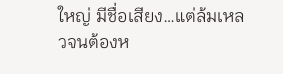ใหญ่ มีชื่อเสียง…แต่ล้มเหลวจนต้องห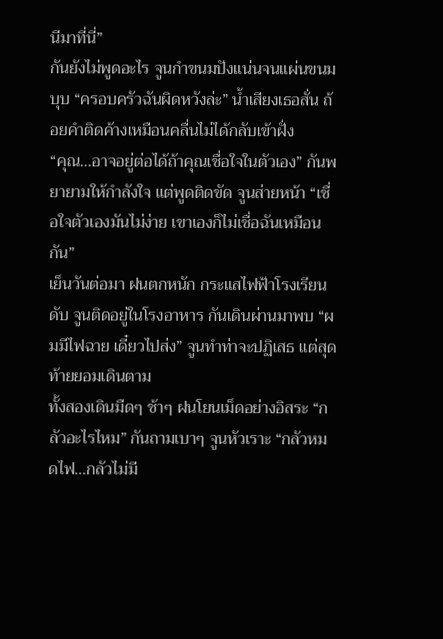นีมาที่นี่”
กันยังไม่พูดอะไร จูนกำขนมปังแน่นจนแผ่นขนมบุบ “ครอบครัวฉันผิดหวังล่ะ” น้ำเสียงเธอสั่น ถ้อยคำติดค้างเหมือนคลื่นไม่ได้กลับเข้าฝั่ง
“คุณ…อาจอยู่ต่อได้ถ้าคุณเชื่อใจในตัวเอง” กันพยายามให้กำลังใจ แต่พูดติดขัด จูนส่ายหน้า “เชื่อใจตัวเองมันไม่ง่าย เขาเองก็ไม่เชื่อฉันเหมือนกัน”
เย็นวันต่อมา ฝนตกหนัก กระแสไฟฟ้าโรงเรียนดับ จูนติดอยู่ในโรงอาหาร กันเดินผ่านมาพบ “ผมมีไฟฉาย เดี๋ยวไปส่ง” จูนทำท่าจะปฏิเสธ แต่สุดท้ายยอมเดินตาม
ทั้งสองเดินมืดๆ ช้าๆ ฝนโยนเม็ดอย่างอิสระ “กลัวอะไรไหม” กันถามเบาๆ จูนหัวเราะ “กลัวหมดไฟ…กลัวไม่มี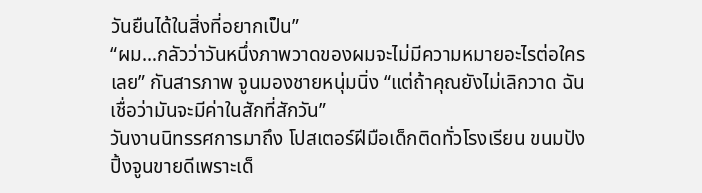วันยืนได้ในสิ่งที่อยากเป็น”
“ผม…กลัวว่าวันหนึ่งภาพวาดของผมจะไม่มีความหมายอะไรต่อใครเลย” กันสารภาพ จูนมองชายหนุ่มนิ่ง “แต่ถ้าคุณยังไม่เลิกวาด ฉันเชื่อว่ามันจะมีค่าในสักที่สักวัน”
วันงานนิทรรศการมาถึง โปสเตอร์ฝีมือเด็กติดทั่วโรงเรียน ขนมปังปิ้งจูนขายดีเพราะเด็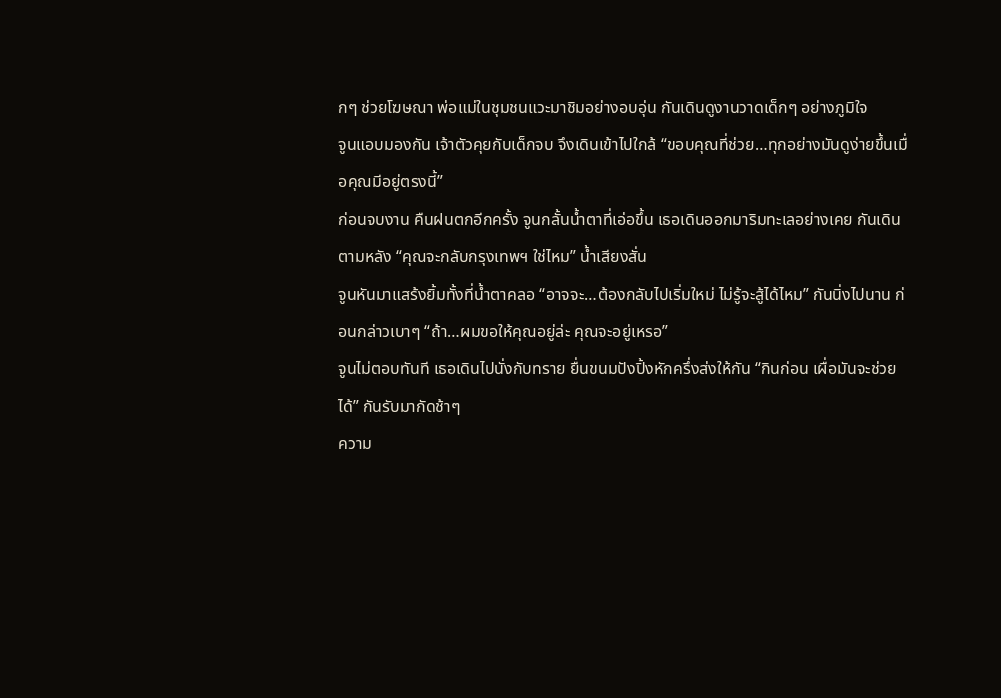กๆ ช่วยโฆษณา พ่อแม่ในชุมชนแวะมาชิมอย่างอบอุ่น กันเดินดูงานวาดเด็กๆ อย่างภูมิใจ
จูนแอบมองกัน เจ้าตัวคุยกับเด็กจบ จึงเดินเข้าไปใกล้ “ขอบคุณที่ช่วย…ทุกอย่างมันดูง่ายขึ้นเมื่อคุณมีอยู่ตรงนี้”
ก่อนจบงาน คืนฝนตกอีกครั้ง จูนกลั้นน้ำตาที่เอ่อขึ้น เธอเดินออกมาริมทะเลอย่างเคย กันเดินตามหลัง “คุณจะกลับกรุงเทพฯ ใช่ไหม” น้ำเสียงสั่น
จูนหันมาแสร้งยิ้มทั้งที่น้ำตาคลอ “อาจจะ…ต้องกลับไปเริ่มใหม่ ไม่รู้จะสู้ได้ไหม” กันนิ่งไปนาน ก่อนกล่าวเบาๆ “ถ้า…ผมขอให้คุณอยู่ล่ะ คุณจะอยู่เหรอ”
จูนไม่ตอบทันที เธอเดินไปนั่งกับทราย ยื่นขนมปังปิ้งหักครึ่งส่งให้กัน “กินก่อน เผื่อมันจะช่วยได้” กันรับมากัดช้าๆ
ความ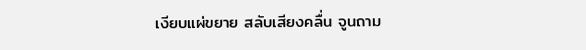เงียบแผ่ขยาย สลับเสียงคลื่น จูนถาม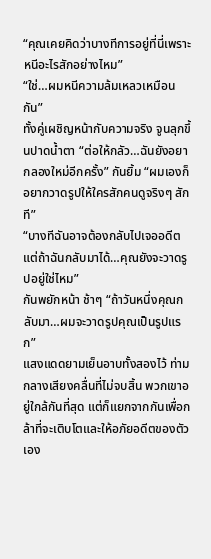“คุณเคยคิดว่าบางทีการอยู่ที่นี่เพราะหนีอะไรสักอย่างไหม”
“ใช่…ผมหนีความล้มเหลวเหมือนกัน”
ทั้งคู่เผชิญหน้ากับความจริง จูนลุกขึ้นปาดน้ำตา “ต่อให้กลัว…ฉันยังอยากลองใหม่อีกครั้ง” กันยิ้ม “ผมเองก็อยากวาดรูปให้ใครสักคนดูจริงๆ สักที”
“บางทีฉันอาจต้องกลับไปเจออดีต แต่ถ้าฉันกลับมาได้…คุณยังจะวาดรูปอยู่ใช่ไหม”
กันพยักหน้า ช้าๆ “ถ้าวันหนึ่งคุณกลับมา…ผมจะวาดรูปคุณเป็นรูปแรก”
แสงแดดยามเย็นอาบทั้งสองไว้ ท่ามกลางเสียงคลื่นที่ไม่จบสิ้น พวกเขาอยู่ใกล้กันที่สุด แต่ก็แยกจากกันเพื่อกล้าที่จะเติบโตและให้อภัยอดีตของตัวเอง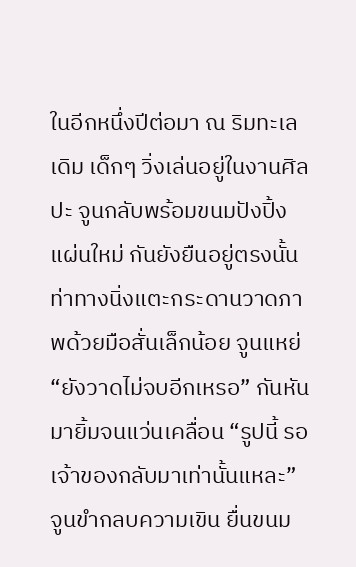ในอีกหนึ่งปีต่อมา ณ ริมทะเลเดิม เด็กๆ วิ่งเล่นอยู่ในงานศิลปะ จูนกลับพร้อมขนมปังปิ้งแผ่นใหม่ กันยังยืนอยู่ตรงนั้น ท่าทางนิ่งแตะกระดานวาดภาพด้วยมือสั่นเล็กน้อย จูนแหย่ “ยังวาดไม่จบอีกเหรอ” กันหันมายิ้มจนแว่นเคลื่อน “รูปนี้ รอเจ้าของกลับมาเท่านั้นแหละ”
จูนขำกลบความเขิน ยื่นขนม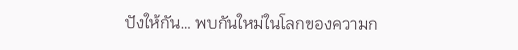ปังให้กัน… พบกันใหม่ในโลกของความก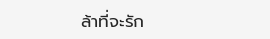ล้าที่จะรัก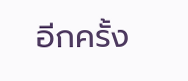อีกครั้ง